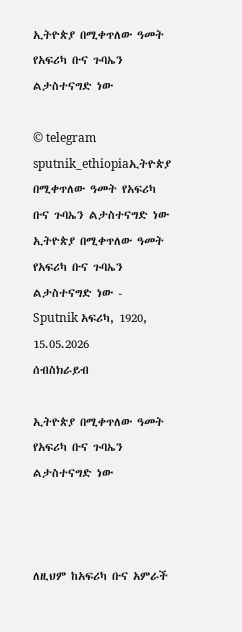ኢትዮጵያ በሚቀጥለው ዓመት የአፍሪካ ቡና ጉባኤን ልታስተናግድ ነው

© telegram sputnik_ethiopiaኢትዮጵያ በሚቀጥለው ዓመት የአፍሪካ ቡና ጉባኤን ልታስተናግድ ነው
ኢትዮጵያ በሚቀጥለው ዓመት የአፍሪካ ቡና ጉባኤን ልታስተናግድ ነው - Sputnik አፍሪካ, 1920, 15.05.2026
ሰብስክራይብ

ኢትዮጵያ በሚቀጥለው ዓመት የአፍሪካ ቡና ጉባኤን ልታስተናግድ ነው



ለዚህም ከአፍሪካ ቡና አምራች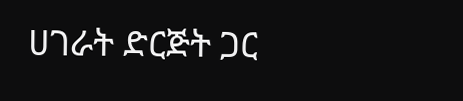ሀገራት ድርጅት ጋር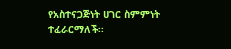የአስተናጋጅነት ሀገር ስምምነት ተፈራርማለች፡፡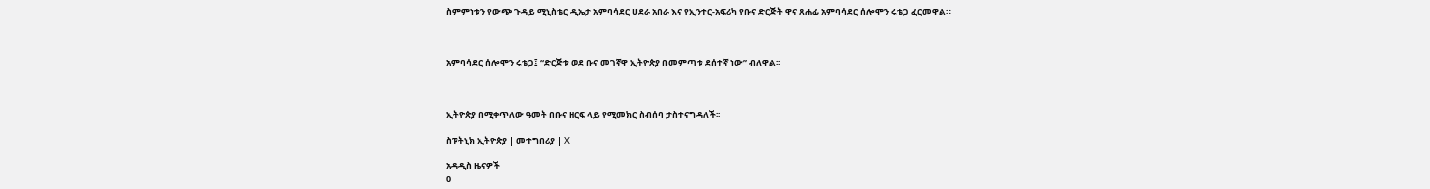ስምምነቱን የውጭ ጉዳይ ሚኒስቴር ዲኤታ አምባሳደር ሀደራ አበራ እና የኢንተር-አፍሪካ የቡና ድርጅት ዋና ጸሐፊ አምባሳደር ሰሎሞን ሩቴጋ ፈርመዋል።



አምባሳደር ሰሎሞን ሩቴጋ፤ “ድርጅቱ ወደ ቡና መገኛዋ ኢትዮጵያ በመምጣቱ ደሰተኛ ነው” ብለዋል፡፡



ኢትዮጵያ በሚቀጥለው ዓመት በቡና ዘርፍ ላይ የሚመክር ስብሰባ ታስተናግዳለች፡፡

ስፑትኒክ ኢትዮጵያ | መተግበሪያ | X

አዳዲስ ዜናዎች
0